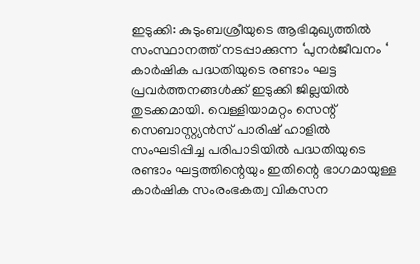ഇടുക്കി: കുടുംബശ്രീയുടെ ആഭിമുഖ്യത്തിൽ സംസ്ഥാനത്ത് നടപ്പാക്കുന്ന ‘പുനർജീവനം ‘ കാർഷിക പദ്ധതിയുടെ രണ്ടാം ഘട്ട പ്രവർത്തനങ്ങൾക്ക് ഇടുക്കി ജില്ലയിൽ തുടക്കമായി. വെള്ളിയാമറ്റം സെന്റ് സെബാസ്റ്റ്യൻസ് പാരിഷ് ഹാളിൽ സംഘടിപ്പിച്ച പരിപാടിയിൽ പദ്ധതിയുടെ രണ്ടാം ഘട്ടത്തിന്റെയും ഇതിന്റെ ഭാഗമായുള്ള കാർഷിക സംരംഭകത്വ വികസന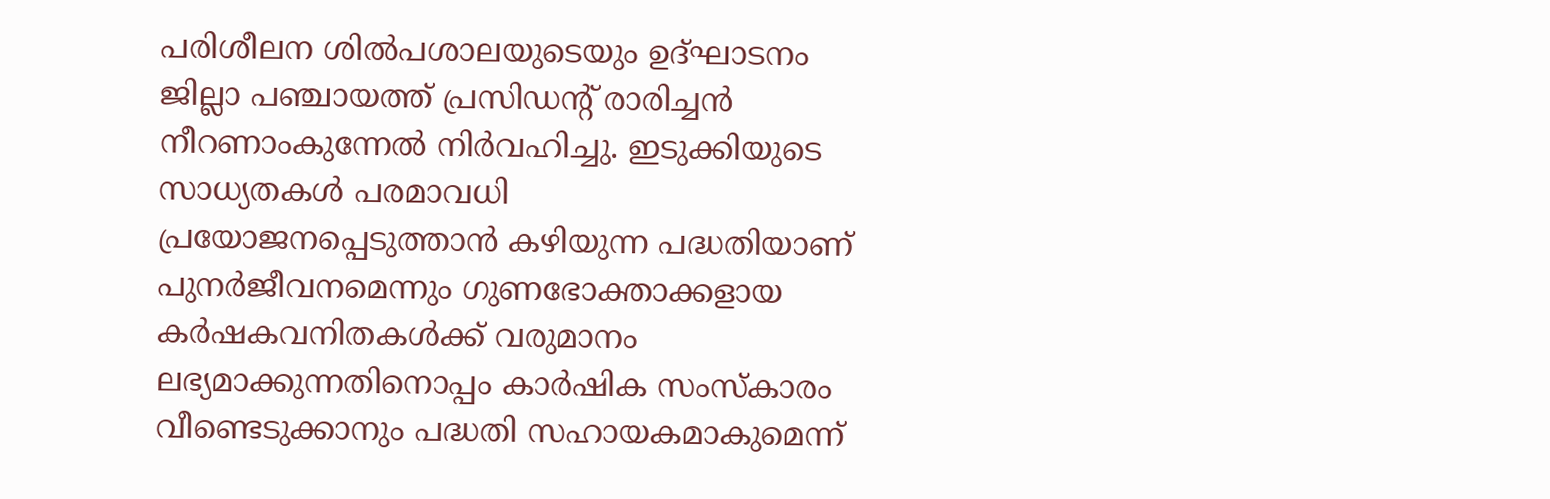പരിശീലന ശിൽപശാലയുടെയും ഉദ്ഘാടനം ജില്ലാ പഞ്ചായത്ത് പ്രസിഡന്റ് രാരിച്ചൻ നീറണാംകുന്നേൽ നിർവഹിച്ചു. ഇടുക്കിയുടെ സാധ്യതകൾ പരമാവധി പ്രയോജനപ്പെടുത്താൻ കഴിയുന്ന പദ്ധതിയാണ് പുനർജീവനമെന്നും ഗുണഭോക്താക്കളായ കർഷകവനിതകൾക്ക് വരുമാനം ലഭ്യമാക്കുന്നതിനൊപ്പം കാർഷിക സംസ്കാരം വീണ്ടെടുക്കാനും പദ്ധതി സഹായകമാകുമെന്ന്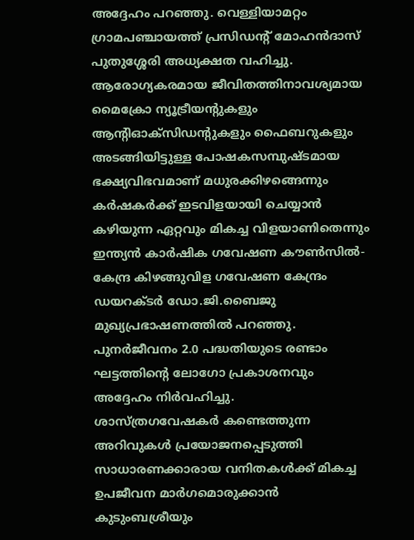അദ്ദേഹം പറഞ്ഞു. വെള്ളിയാമറ്റം ഗ്രാമപഞ്ചായത്ത് പ്രസിഡന്റ് മോഹൻദാസ് പുതുശ്ശേരി അധ്യക്ഷത വഹിച്ചു. ആരോഗ്യകരമായ ജീവിതത്തിനാവശ്യമായ മൈക്രോ ന്യൂട്രീയന്റുകളും ആന്റിഓക്സിഡന്റുകളും ഫൈബറുകളും അടങ്ങിയിട്ടുള്ള പോഷകസമ്പുഷ്ടമായ ഭക്ഷ്യവിഭവമാണ് മധുരക്കിഴങ്ങെന്നും കർഷകർക്ക് ഇടവിളയായി ചെയ്യാൻ കഴിയുന്ന ഏറ്റവും മികച്ച വിളയാണിതെന്നും ഇന്ത്യൻ കാർഷിക ഗവേഷണ കൗൺസിൽ-കേന്ദ്ര കിഴങ്ങുവിള ഗവേഷണ കേന്ദ്രം ഡയറക്ടർ ഡോ.ജി.ബൈജു മുഖ്യപ്രഭാഷണത്തിൽ പറഞ്ഞു. പുനർജീവനം 2.0 പദ്ധതിയുടെ രണ്ടാം ഘട്ടത്തിന്റെ ലോഗോ പ്രകാശനവും അദ്ദേഹം നിർവഹിച്ചു.
ശാസ്ത്രഗവേഷകർ കണ്ടെത്തുന്ന അറിവുകൾ പ്രയോജനപ്പെടുത്തി സാധാരണക്കാരായ വനിതകൾക്ക് മികച്ച ഉപജീവന മാർഗമൊരുക്കാൻ കുടുംബശ്രീയും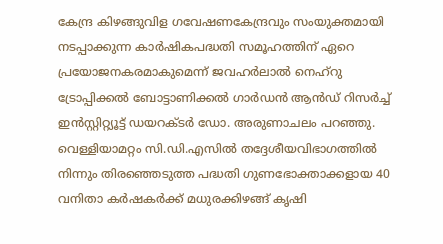കേന്ദ്ര കിഴങ്ങുവിള ഗവേഷണകേന്ദ്രവും സംയുക്തമായി നടപ്പാക്കുന്ന കാർഷികപദ്ധതി സമൂഹത്തിന് ഏറെ പ്രയോജനകരമാകുമെന്ന് ജവഹർലാൽ നെഹ്റു ട്രോപ്പിക്കൽ ബോട്ടാണിക്കൽ ഗാർഡൻ ആൻഡ് റിസർച്ച് ഇൻസ്റ്റിറ്റ്യൂട്ട് ഡയറക്ടർ ഡോ. അരുണാചലം പറഞ്ഞു. വെള്ളിയാമറ്റം സി.ഡി.എസിൽ തദ്ദേശീയവിഭാഗത്തിൽ നിന്നും തിരഞ്ഞെടുത്ത പദ്ധതി ഗുണഭോക്താക്കളായ 40 വനിതാ കർഷകർക്ക് മധുരക്കിഴങ്ങ് കൃഷി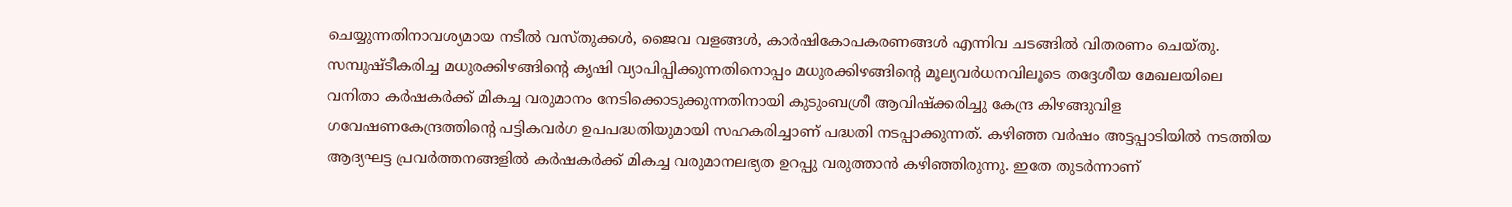ചെയ്യുന്നതിനാവശ്യമായ നടീൽ വസ്തുക്കൾ, ജൈവ വളങ്ങൾ, കാർഷികോപകരണങ്ങൾ എന്നിവ ചടങ്ങിൽ വിതരണം ചെയ്തു.
സമ്പുഷ്ടീകരിച്ച മധുരക്കിഴങ്ങിന്റെ കൃഷി വ്യാപിപ്പിക്കുന്നതിനൊപ്പം മധുരക്കിഴങ്ങിന്റെ മൂല്യവർധനവിലൂടെ തദ്ദേശീയ മേഖലയിലെ വനിതാ കർഷകർക്ക് മികച്ച വരുമാനം നേടിക്കൊടുക്കുന്നതിനായി കുടുംബശ്രീ ആവിഷ്ക്കരിച്ചു കേന്ദ്ര കിഴങ്ങുവിള ഗവേഷണകേന്ദ്രത്തിന്റെ പട്ടികവർഗ ഉപപദ്ധതിയുമായി സഹകരിച്ചാണ് പദ്ധതി നടപ്പാക്കുന്നത്. കഴിഞ്ഞ വർഷം അട്ടപ്പാടിയിൽ നടത്തിയ ആദ്യഘട്ട പ്രവർത്തനങ്ങളിൽ കർഷകർക്ക് മികച്ച വരുമാനലഭ്യത ഉറപ്പു വരുത്താൻ കഴിഞ്ഞിരുന്നു. ഇതേ തുടർന്നാണ്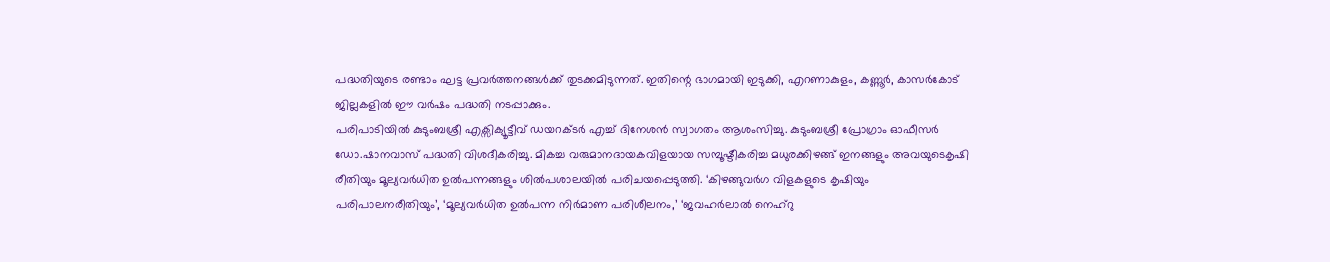പദ്ധതിയുടെ രണ്ടാം ഘട്ട പ്രവർത്തനങ്ങൾക്ക് തുടക്കമിടുന്നത്. ഇതിന്റെ ഭാഗമായി ഇടുക്കി, എറണാകുളം, കണ്ണൂർ, കാസർകോട് ജില്ലകളിൽ ഈ വർഷം പദ്ധതി നടപ്പാക്കും.
പരിപാടിയിൽ കുടുംബശ്രീ എക്സിക്യൂട്ടീവ് ഡയറക്ടർ എച്ച് ദിനേശൻ സ്വാഗതം ആശംസിച്ചു. കുടുംബശ്രീ പ്രോഗ്രാം ഓഫീസർ ഡോ.ഷാനവാസ് പദ്ധതി വിശദീകരിച്ചു. മികച്ച വരുമാനദായകവിളയായ സമ്പൂഷ്ടീകരിച്ച മധുരക്കിഴങ്ങ് ഇനങ്ങളും അവയുടെകൃഷി രീതിയും മൂല്യവർധിത ഉൽപന്നങ്ങളും ശിൽപശാലയിൽ പരിചയപ്പെടുത്തി. ‘കിഴങ്ങുവർഗ വിളകളുടെ കൃഷിയും പരിപാലനരീതിയും’, ‘മൂല്യവർധിത ഉൽപന്ന നിർമാണ പരിശീലനം,’ ‘ജവഹർലാൽ നെഹ്റു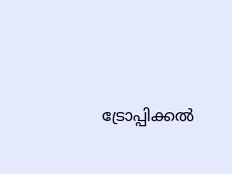ട്രോപ്പിക്കൽ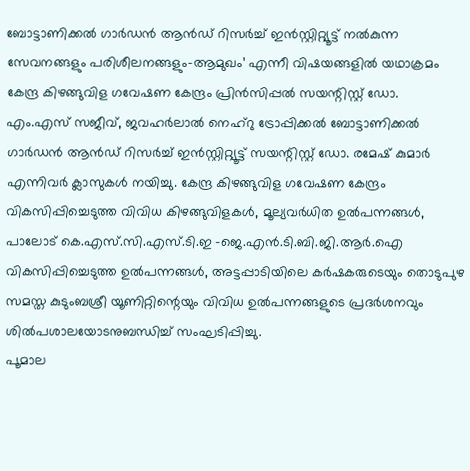ബോട്ടാണിക്കൽ ഗാർഡൻ ആൻഡ് റിസർച്ച് ഇൻസ്റ്റിറ്റ്യൂട്ട് നൽകുന്ന സേവനങ്ങളും പരിശീലനങ്ങളും-ആമുഖം’ എന്നീ വിഷയങ്ങളിൽ യഥാക്രമം കേന്ദ്ര കിഴങ്ങുവിള ഗവേഷണ കേന്ദ്രം പ്രിൻസിപ്പൽ സയന്റിസ്റ്റ് ഡോ. എം.എസ് സജീവ്, ജവഹർലാൽ നെഹ്റു ട്രോപ്പിക്കൽ ബോട്ടാണിക്കൽ ഗാർഡൻ ആൻഡ് റിസർച്ച് ഇൻസ്റ്റിറ്റ്യൂട്ട് സയന്റിസ്റ്റ് ഡോ. രമേഷ് കുമാർ എന്നിവർ ക്ലാസുകൾ നയിച്ചു. കേന്ദ്ര കിഴങ്ങുവിള ഗവേഷണ കേന്ദ്രം വികസിപ്പിച്ചെടുത്ത വിവിധ കിഴങ്ങുവിളകൾ, മൂല്യവർധിത ഉൽപന്നങ്ങൾ, പാലോട് കെ.എസ്.സി.എസ്.ടി.ഇ -ജെ.എൻ.ടി.ബി.ജി.ആർ.ഐ വികസിപ്പിച്ചെടുത്ത ഉൽപന്നങ്ങൾ, അട്ടപ്പാടിയിലെ കർഷകരുടെയും തൊടുപുഴ സമസ്ത കുടുംബശ്രീ യൂണിറ്റിന്റെയും വിവിധ ഉൽപന്നങ്ങളുടെ പ്രദർശനവും ശിൽപശാലയോടനുബന്ധിച്ച് സംഘടിപ്പിച്ചു.
പൂമാല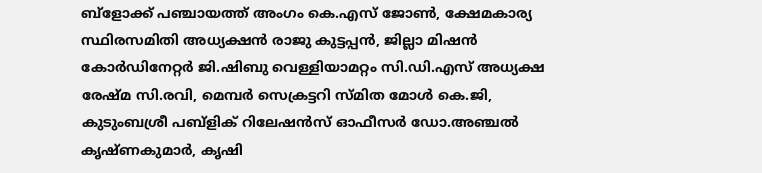ബ്ളോക്ക് പഞ്ചായത്ത് അംഗം കെ.എസ് ജോൺ, ക്ഷേമകാര്യ സ്ഥിരസമിതി അധ്യക്ഷൻ രാജു കുട്ടപ്പൻ, ജില്ലാ മിഷൻ കോർഡിനേറ്റർ ജി.ഷിബു വെള്ളിയാമറ്റം സി.ഡി.എസ് അധ്യക്ഷ രേഷ്മ സി.രവി, മെമ്പർ സെക്രട്ടറി സ്മിത മോൾ കെ.ജി, കുടുംബശ്രീ പബ്ളിക് റിലേഷൻസ് ഓഫീസർ ഡോ.അഞ്ചൽ കൃഷ്ണകുമാർ, കൃഷി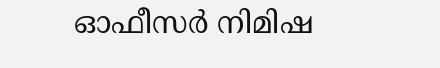ഓഫീസർ നിമിഷ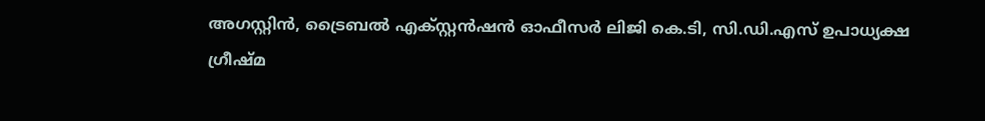അഗസ്റ്റിൻ, ട്രൈബൽ എക്സ്റ്റൻഷൻ ഓഫീസർ ലിജി കെ.ടി, സി.ഡി.എസ് ഉപാധ്യക്ഷ ഗ്രീഷ്മ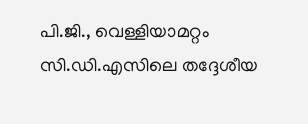പി.ജി., വെള്ളിയാമറ്റം സി.ഡി.എസിലെ തദ്ദേശീയ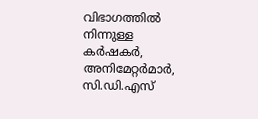വിഭാഗത്തിൽ നിന്നുള്ള കർഷകർ, അനിമേറ്റർമാർ, സി.ഡി.എസ്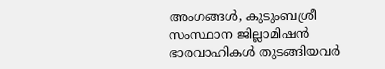അംഗങ്ങൾ, കുടുംബശ്രീ സംസ്ഥാന ജില്ലാമിഷൻ ഭാരവാഹികൾ തുടങ്ങിയവർ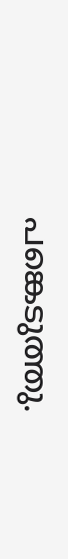പങ്കെടുത്തു.